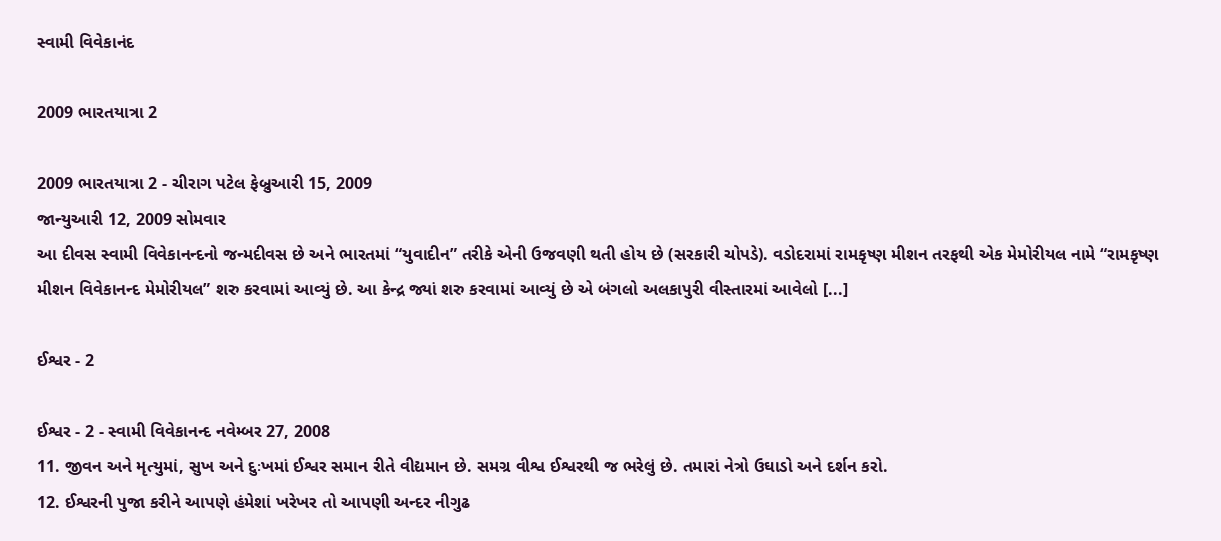સ્વામી વિવેકાનંદ

2009 ભારતયાત્રા 2

2009 ભારતયાત્રા 2 - ચીરાગ પટેલ ફેબ્રુઆરી 15, 2009
જાન્યુઆરી 12, 2009 સોમવાર
આ દીવસ સ્વામી વિવેકાનન્દનો જન્મદીવસ છે અને ભારતમાં “યુવાદીન” તરીકે એની ઉજવણી થતી હોય છે (સરકારી ચોપડે). વડોદરામાં રામકૃષ્ણ મીશન તરફથી એક મેમોરીયલ નામે “રામકૃષ્ણ મીશન વિવેકાનન્દ મેમોરીયલ” શરુ કરવામાં આવ્યું છે. આ કેન્દ્ર જ્યાં શરુ કરવામાં આવ્યું છે એ બંગલો અલકાપુરી વીસ્તારમાં આવેલો [...]

ઈશ્વર - 2

ઈશ્વર - 2 - સ્વામી વિવેકાનન્દ નવેમ્બર 27, 2008
11. જીવન અને મૃત્યુમાં, સુખ અને દુઃખમાં ઈશ્વર સમાન રીતે વીદ્યમાન છે. સમગ્ર વીશ્વ ઈશ્વરથી જ ભરેલું છે. તમારાં નેત્રો ઉઘાડો અને દર્શન કરો.
12. ઈશ્વરની પુજા કરીને આપણે હંમેશાં ખરેખર તો આપણી અન્દર નીગુઢ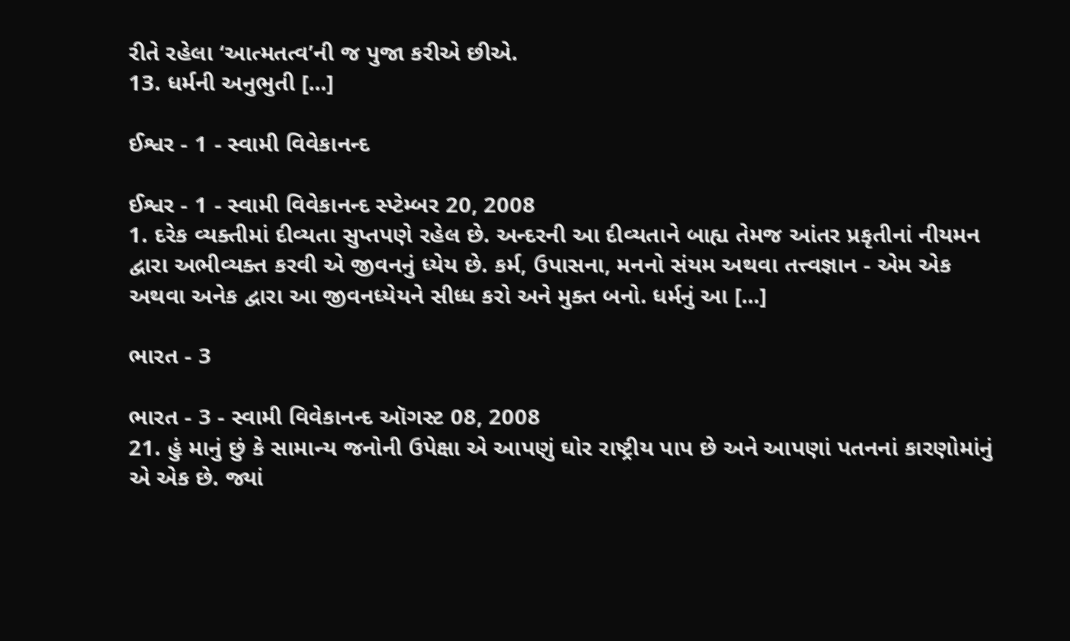રીતે રહેલા ‘આત્મતત્વ’ની જ પુજા કરીએ છીએ.
13. ધર્મની અનુભુતી [...]

ઈશ્વર - 1 - સ્વામી વિવેકાનન્દ

ઈશ્વર - 1 - સ્વામી વિવેકાનન્દ સ્પ્ટેમ્બર 20, 2008
1. દરેક વ્યક્તીમાં દીવ્યતા સુપ્તપણે રહેલ છે. અન્દરની આ દીવ્યતાને બાહ્ય તેમજ આંતર પ્રકૃતીનાં નીયમન દ્વારા અભીવ્યક્ત કરવી એ જીવનનું ધ્યેય છે. કર્મ, ઉપાસના, મનનો સંયમ અથવા તત્ત્વજ્ઞાન - એમ એક અથવા અનેક દ્વારા આ જીવનધ્યેયને સીધ્ધ કરો અને મુક્ત બનો. ધર્મનું આ [...]

ભારત - 3

ભારત - 3 - સ્વામી વિવેકાનન્દ ઑગસ્ટ 08, 2008
21. હું માનું છું કે સામાન્ય જનોની ઉપેક્ષા એ આપણું ઘોર રાષ્ટ્રીય પાપ છે અને આપણાં પતનનાં કારણોમાંનું એ એક છે. જ્યાં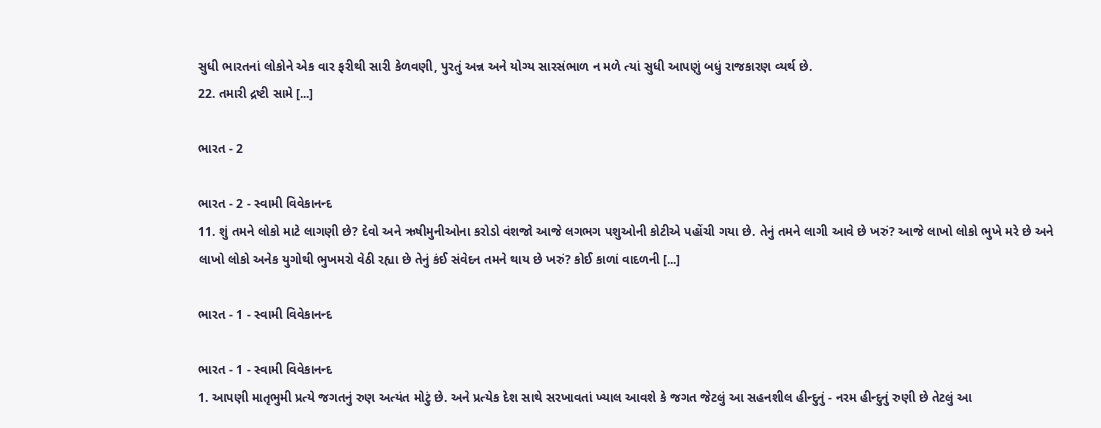સુધી ભારતનાં લોકોને એક વાર ફરીથી સારી કેળવણી, પુરતું અન્ન અને યોગ્ય સારસંભાળ ન મળે ત્યાં સુધી આપણું બધું રાજકારણ વ્યર્થ છે.
22. તમારી દ્રષ્ટી સામે [...]

ભારત - 2

ભારત - 2 - સ્વામી વિવેકાનન્દ
11. શું તમને લોકો માટે લાગણી છે? દેવો અને ઋષીમુનીઓના કરોડો વંશજો આજે લગભગ પશુઓની કોટીએ પહોંચી ગયા છે. તેનું તમને લાગી આવે છે ખરું? આજે લાખો લોકો ભુખે મરે છે અને લાખો લોકો અનેક યુગોથી ભુખમરો વેઠી રહ્યા છે તેનું કંઈ સંવેદન તમને થાય છે ખરું? કોઈ કાળાં વાદળની [...]

ભારત - 1 - સ્વામી વિવેકાનન્દ

ભારત - 1 - સ્વામી વિવેકાનન્દ
1. આપણી માતૃભુમી પ્રત્યે જગતનું રુણ અત્યંત મોટું છે. અને પ્રત્યેક દેશ સાથે સરખાવતાં ખ્યાલ આવશે કે જગત જેટલું આ સહનશીલ હીન્દુનું - નરમ હીન્દુનું રુણી છે તેટલું આ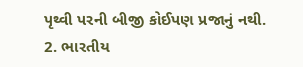પૃથ્વી પરની બીજી કોઈપણ પ્રજાનું નથી.
2. ભારતીય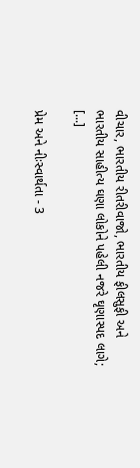વીચાર, ભારતીય રીતરીવાજો, ભારતીય ફીલસુફી અને ભારતીય સાહીત્ય ઘણા લોકોને પહેલી નજરે ઘૃણાસ્પદ લાગે; [...]

પ્રેમ અને નીઃસ્વાર્થતા - 3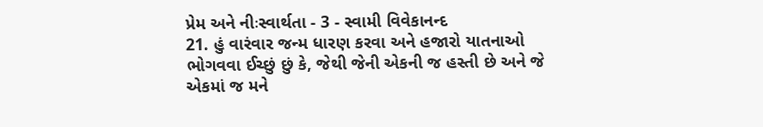પ્રેમ અને નીઃસ્વાર્થતા - 3 - સ્વામી વિવેકાનન્દ
21. હું વારંવાર જન્મ ધારણ કરવા અને હજારો યાતનાઓ ભોગવવા ઈચ્છું છું કે, જેથી જેની એકની જ હસ્તી છે અને જે એકમાં જ મને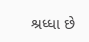શ્રધ્ધા છે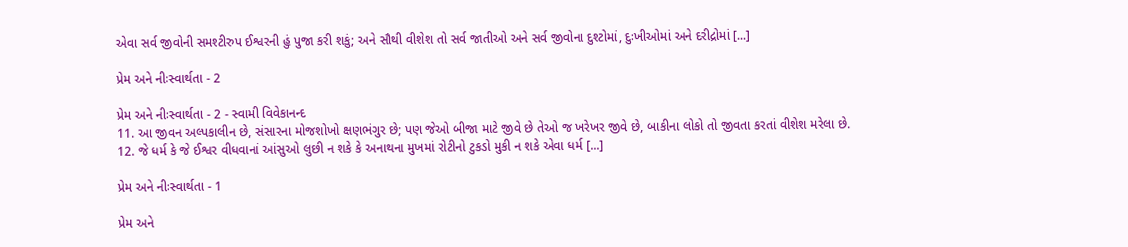એવા સર્વ જીવોની સમશ્ટીરુપ ઈશ્વરની હું પુજા કરી શકું; અને સૌથી વીશેશ તો સર્વ જાતીઓ અને સર્વ જીવોના દુશ્ટોમાં, દુઃખીઓમાં અને દરીદ્રોમાં [...]

પ્રેમ અને નીઃસ્વાર્થતા - 2

પ્રેમ અને નીઃસ્વાર્થતા - 2 - સ્વામી વિવેકાનન્દ
11. આ જીવન અલ્પકાલીન છે, સંસારના મોજશોખો ક્ષણભંગુર છે; પણ જેઓ બીજા માટે જીવે છે તેઓ જ ખરેખર જીવે છે, બાકીના લોકો તો જીવતા કરતાં વીશેશ મરેલા છે.
12. જે ધર્મ કે જે ઈશ્વર વીધવાનાં આંસુઓ લુછી ન શકે કે અનાથના મુખમાં રોટીનો ટુકડો મુકી ન શકે એવા ધર્મ [...]

પ્રેમ અને નીઃસ્વાર્થતા - 1

પ્રેમ અને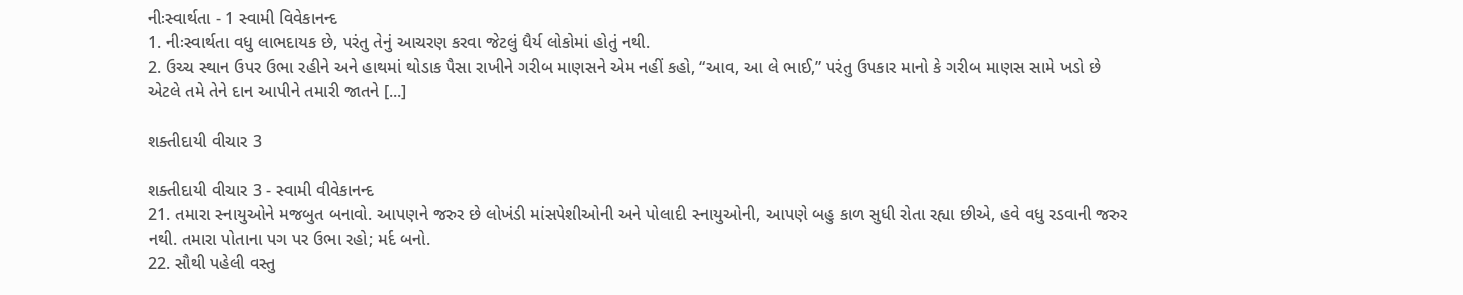નીઃસ્વાર્થતા - 1 સ્વામી વિવેકાનન્દ
1. નીઃસ્વાર્થતા વધુ લાભદાયક છે, પરંતુ તેનું આચરણ કરવા જેટલું ધૈર્ય લોકોમાં હોતું નથી.
2. ઉચ્ચ સ્થાન ઉપર ઉભા રહીને અને હાથમાં થોડાક પૈસા રાખીને ગરીબ માણસને એમ નહીં કહો, “આવ, આ લે ભાઈ,” પરંતુ ઉપકાર માનો કે ગરીબ માણસ સામે ખડો છે એટલે તમે તેને દાન આપીને તમારી જાતને [...]

શક્તીદાયી વીચાર 3

શક્તીદાયી વીચાર 3 - સ્વામી વીવેકાનન્દ
21. તમારા સ્નાયુઓને મજબુત બનાવો. આપણને જરુર છે લોખંડી માંસપેશીઓની અને પોલાદી સ્નાયુઓની, આપણે બહુ કાળ સુધી રોતા રહ્યા છીએ, હવે વધુ રડવાની જરુર નથી. તમારા પોતાના પગ પર ઉભા રહો; મર્દ બનો.
22. સૌથી પહેલી વસ્તુ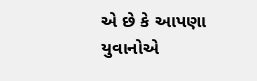એ છે કે આપણા યુવાનોએ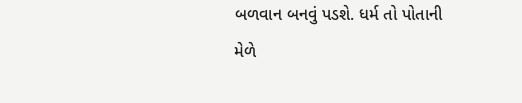બળવાન બનવું પડશે. ધર્મ તો પોતાની મેળે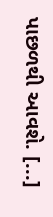પાછળથી આવશે. [...]